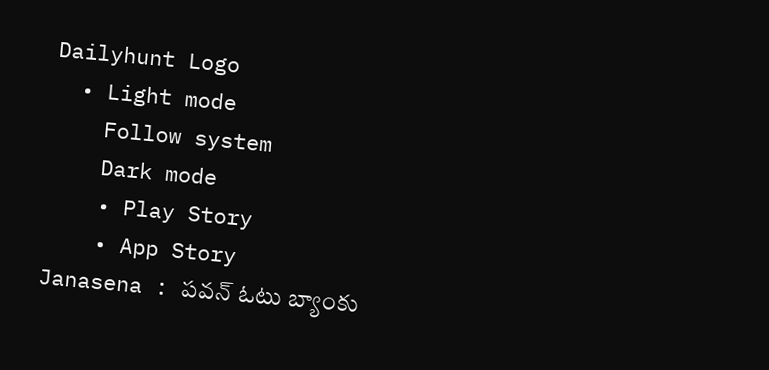Dailyhunt Logo
  • Light mode
    Follow system
    Dark mode
    • Play Story
    • App Story
Janasena : పవన్ ఓటు బ్యాంకు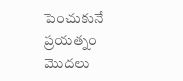పెంచుకునే ప్రయత్నం మొదలు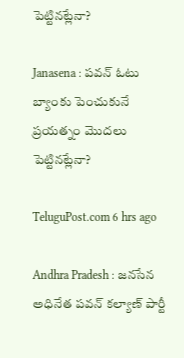పెట్టినట్లేనా?

Janasena : పవన్ ఓటు బ్యాంకు పెంచుకునే ప్రయత్నం మొదలు పెట్టినట్లేనా?

TeluguPost.com 6 hrs ago

Andhra Pradesh : జనసేన అధినేత పవన్ కల్యాణ్ పార్టీ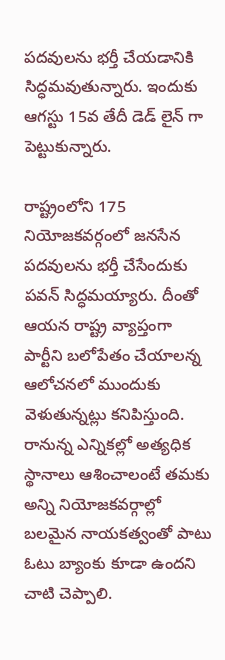పదవులను భర్తీ చేయడానికి సిద్ధమవుతున్నారు. ఇందుకు ఆగస్టు 15వ తేదీ డెడ్ లైన్ గా పెట్టుకున్నారు.

రాష్ట్రంలోని 175 నియోజకవర్గంలో జనసేన పదవులను భర్తీ చేసేందుకు పవన్ సిద్ధమయ్యారు. దీంతో ఆయన రాష్ట్ర వ్యాప్తంగా పార్టీని బలోపేతం చేయాలన్న ఆలోచనలో ముందుకు వెళుతున్నట్లు కనిపిస్తుంది. రానున్న ఎన్నికల్లో అత్యధిక స్థానాలు ఆశించాలంటే తమకు అన్ని నియోజకవర్గాల్లో బలమైన నాయకత్వంతో పాటు ఓటు బ్యాంకు కూడా ఉందని చాటి చెప్పాలి.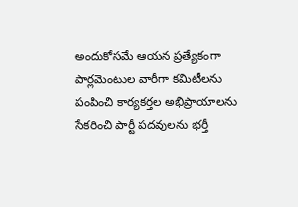అందుకోసమే ఆయన ప్రత్యేకంగా పార్లమెంటుల వారీగా కమిటీలను పంపించి కార్యకర్తల అభిప్రాయాలను సేకరించి పార్టీ పదవులను భర్తీ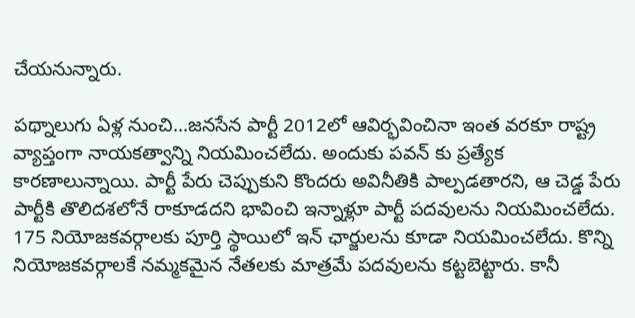చేయనున్నారు.

పథ్నాలుగు ఏళ్ల నుంచి...జనసేన పార్టీ 2012లో ఆవిర్భవించినా ఇంత వరకూ రాష్ట్ర వ్యాప్తంగా నాయకత్వాన్ని నియమించలేదు. అందుకు పవన్ కు ప్రత్యేక కారణాలున్నాయి. పార్టీ పేరు చెప్పుకుని కొందరు అవినీతికి పాల్పడతారని, ఆ చెడ్డ పేరు పార్టీకి తొలిదశలోనే రాకూడదని భావించి ఇన్నాళ్లూ పార్టీ పదవులను నియమించలేదు. 175 నియోజకవర్గాలకు పూర్తి స్థాయిలో ఇన్ ఛార్జులను కూడా నియమించలేదు. కొన్ని నియోజకవర్గాలకే నమ్మకమైన నేతలకు మాత్రమే పదవులను కట్టబెట్టారు. కానీ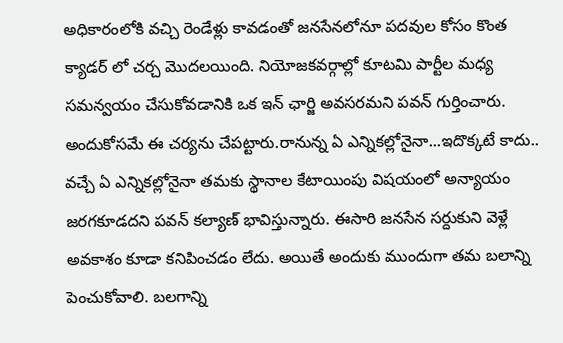అధికారంలోకి వచ్చి రెండేళ్లు కావడంతో జనసేనలోనూ పదవుల కోసం కొంత క్యాడర్ లో చర్చ మొదలయింది. నియోజకవర్గాల్లో కూటమి పార్టీల మధ్య సమన్వయం చేసుకోవడానికి ఒక ఇన్ ఛార్జి అవసరమని పవన్ గుర్తించారు. అందుకోసమే ఈ చర్యను చేపట్టారు.రానున్న ఏ ఎన్నికల్లోనైనా...ఇదొక్కటే కాదు.. వచ్చే ఏ ఎన్నికల్లోనైనా తమకు స్థానాల కేటాయింపు విషయంలో అన్యాయం జరగకూడదని పవన్ కల్యాణ్ భావిస్తున్నారు. ఈసారి జనసేన సర్దుకుని వెళ్లే అవకాశం కూడా కనిపించడం లేదు. అయితే అందుకు ముందుగా తమ బలాన్ని పెంచుకోవాలి. బలగాన్ని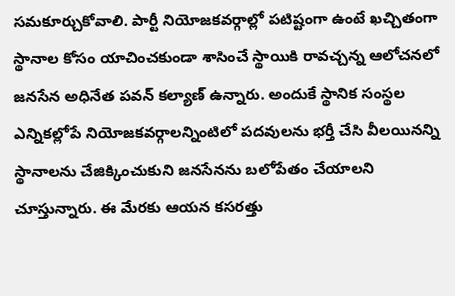సమకూర్చుకోవాలి. పార్టీ నియోజకవర్గాల్లో పటిష్టంగా ఉంటే ఖచ్చితంగా స్థానాల కోసం యాచించకుండా శాసించే స్థాయికి రావచ్చన్న ఆలోచనలో జనసేన అధినేత పవన్ కల్యాణ్ ఉన్నారు. అందుకే స్థానిక సంస్థల ఎన్నికల్లోపే నియోజకవర్గాలన్నింటిలో పదవులను భర్తీ చేసి వీలయినన్ని స్థానాలను చేజిక్కించుకుని జనసేనను బలోపేతం చేయాలని చూస్తున్నారు. ఈ మేరకు ఆయన కసరత్తు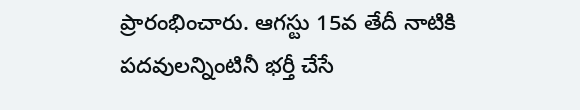ప్రారంభించారు. ఆగస్టు 15వ తేదీ నాటికి పదవులన్నింటినీ భర్తీ చేసే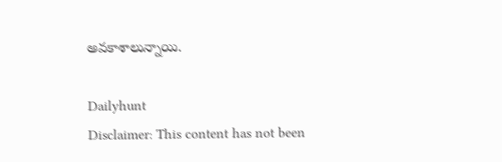అవకాశాలున్నాయి.

Dailyhunt
Disclaimer: This content has not been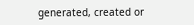generated, created or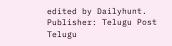edited by Dailyhunt. Publisher: Telugu Post Telugu